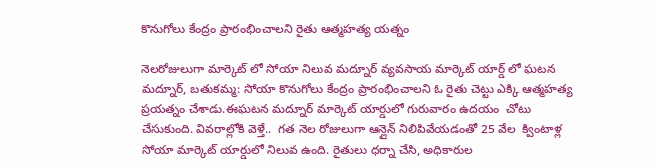కొనుగోలు కేంద్రం ప్రారంభించాలని రైతు ఆత్మహత్య యత్నం

నెలరోజులుగా మార్కెట్ లో సోయా నిలువ మద్నూర్ వ్యవసాయ మార్కెట్ యార్డ్ లో ఘటన మద్నూర్, బతుకమ్మ: సోయా కొనుగోలు కేంద్రం ప్రారంభించాలని ఓ రైతు చెట్టు ఎక్కి ఆత్మహత్య ప్రయత్నం చేశాడు.ఈఘటన మద్నూర్ మార్కెట్ యార్డులో గురువారం ఉదయం  చోటు చేసుకుంది. వివరాల్లోకి వెళ్తే..  గత నెల రోజులుగా ఆన్లైన్ నిలిపివేయడంతో 25 వేల  క్వింటాళ్ల సోయా మార్కెట్ యార్డులో నిలువ ఉంది. రైతులు ధర్నా చేసి, అధికారుల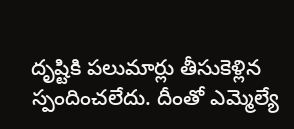దృష్టికి పలుమార్లు తీసుకెళ్లిన స్పందించలేదు. దీంతో ఎమ్మెల్యే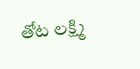తోట లక్ష్మి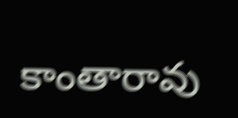కాంతారావు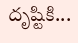దృష్టికి...